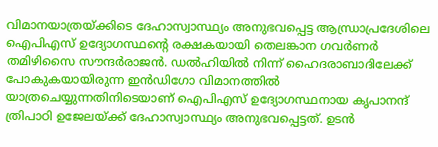വിമാനയാത്രയ്ക്കിടെ ദേഹാസ്വാസ്ഥ്യം അനുഭവപ്പെട്ട ആന്ധ്രാപ്രദേശിലെ ഐപിഎസ് ഉദ്യോഗസ്ഥന്റെ രക്ഷകയായി തെലങ്കാന ഗവര്‍ണര്‍ തമിഴിസൈ സൗന്ദര്‍രാജന്‍. ഡല്‍ഹിയില്‍ നിന്ന് ഹൈദരാബാദിലേക്ക് പോകുകയായിരുന്ന ഇന്‍ഡിഗോ വിമാനത്തില്‍ യാത്രചെയ്യുന്നതിനിടെയാണ് ഐപിഎസ് ഉദ്യോഗസ്ഥനായ കൃപാനന്ദ് ത്രിപാഠി ഉജേലയ്ക്ക് ദേഹാസ്വാസ്ഥ്യം അനുഭവപ്പെട്ടത്. ഉടന്‍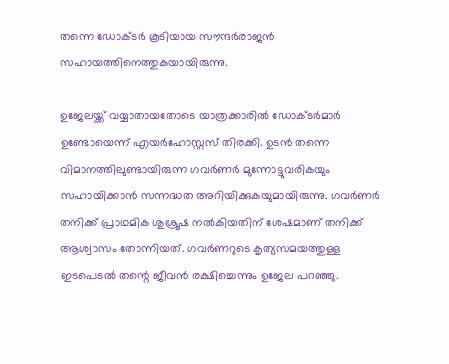തന്നെ ഡോക്ടര്‍ കൂടിയായ സൗന്ദര്‍രാജന്‍ സഹായത്തിനെത്തുകയായിരുന്നു.

ഉജേലയ്ക്ക് വയ്യാതായതോടെ യാത്രക്കാരില്‍ ഡോക്ടര്‍മാര്‍ ഉണ്ടോയെന്ന് എയര്‍ഹോസ്റ്റസ് തിരക്കി. ഉടന്‍ തന്നെ വിമാനത്തിലുണ്ടായിരുന്ന ഗവര്‍ണര്‍ മുന്നോട്ടുവരികയും സഹായിക്കാന്‍ സന്നദ്ധത അറിയിക്കുകയുമായിരുന്നു. ഗവര്‍ണര്‍ തനിക്ക് പ്രാഥമിക ശുശ്രൂഷ നല്‍കിയതിന് ശേഷമാണ് തനിക്ക് ആശ്വാസം തോന്നിയത്. ഗവര്‍ണറുടെ കൃത്യസമയത്തുള്ള ഇടപെടല്‍ തന്റെ ജീവന്‍ രക്ഷിച്ചെന്നും ഉജേല പറഞ്ഞു.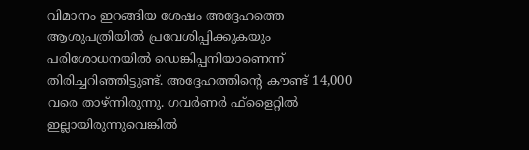വിമാനം ഇറങ്ങിയ ശേഷം അദ്ദേഹത്തെ ആശുപത്രിയില്‍ പ്രവേശിപ്പിക്കുകയും പരിശോധനയില്‍ ഡെങ്കിപ്പനിയാണെന്ന് തിരിച്ചറിഞ്ഞിട്ടുണ്ട്. അദ്ദേഹത്തിന്റെ കൗണ്ട് 14,000 വരെ താഴ്ന്നിരുന്നു. ഗവര്‍ണര്‍ ഫ്‌ളൈറ്റില്‍ ഇല്ലായിരുന്നുവെങ്കില്‍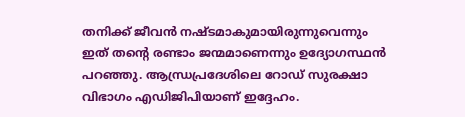തനിക്ക് ജീവന്‍ നഷ്ടമാകുമായിരുന്നുവെന്നും ഇത് തന്റെ രണ്ടാം ജന്മമാണെന്നും ഉദ്യോഗസ്ഥന്‍ പറഞ്ഞു. ആന്ധ്രപ്രദേശിലെ റോഡ് സുരക്ഷാ വിഭാഗം എഡിജിപിയാണ് ഇദ്ദേഹം.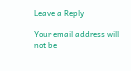Leave a Reply

Your email address will not be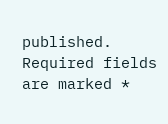published. Required fields are marked *